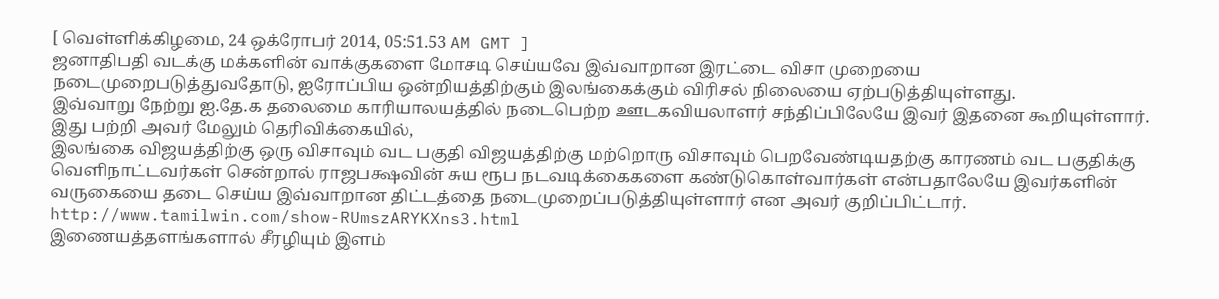[ வெள்ளிக்கிழமை, 24 ஒக்ரோபர் 2014, 05:51.53 AM GMT ]
ஜனாதிபதி வடக்கு மக்களின் வாக்குகளை மோசடி செய்யவே இவ்வாறான இரட்டை விசா முறையை நடைமுறைபடுத்துவதோடு, ஐரோப்பிய ஒன்றியத்திற்கும் இலங்கைக்கும் விரிசல் நிலையை ஏற்படுத்தியுள்ளது.
இவ்வாறு நேற்று ஐ.தே.க தலைமை காரியாலயத்தில் நடைபெற்ற ஊடகவியலாளர் சந்திப்பிலேயே இவர் இதனை கூறியுள்ளார். இது பற்றி அவர் மேலும் தெரிவிக்கையில்,
இலங்கை விஜயத்திற்கு ஒரு விசாவும் வட பகுதி விஜயத்திற்கு மற்றொரு விசாவும் பெறவேண்டியதற்கு காரணம் வட பகுதிக்கு வெளிநாட்டவர்கள் சென்றால் ராஜபக்ஷவின் சுய ரூப நடவடிக்கைகளை கண்டுகொள்வார்கள் என்பதாலேயே இவர்களின் வருகையை தடை செய்ய இவ்வாறான திட்டத்தை நடைமுறைப்படுத்தியுள்ளார் என அவர் குறிப்பிட்டார்.
http://www.tamilwin.com/show-RUmszARYKXns3.html
இணையத்தளங்களால் சீரழியும் இளம்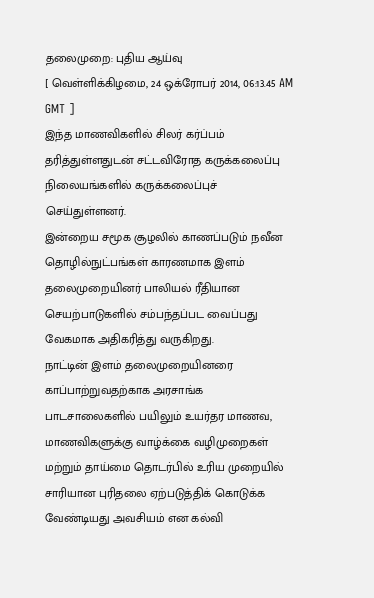தலைமுறை: புதிய ஆய்வு
[ வெள்ளிக்கிழமை, 24 ஒக்ரோபர் 2014, 06:13.45 AM GMT ]
இந்த மாணவிகளில் சிலர் கர்ப்பம் தரித்துள்ளதுடன் சட்டவிரோத கருக்கலைப்பு நிலையங்களில் கருக்கலைப்புச் செய்துள்ளனர்.
இன்றைய சமூக சூழலில் காணப்படும் நவீன தொழில்நுட்பங்கள் காரணமாக இளம் தலைமுறையினர் பாலியல் ரீதியான செயற்பாடுகளில் சம்பந்தப்பட வைப்பது வேகமாக அதிகரித்து வருகிறது.
நாட்டின் இளம் தலைமுறையினரை காப்பாற்றுவதற்காக அரசாங்க பாடசாலைகளில் பயிலும் உயர்தர மாணவ, மாணவிகளுக்கு வாழ்க்கை வழிமுறைகள் மற்றும் தாய்மை தொடர்பில் உரிய முறையில் சாரியான புரிதலை ஏற்படுத்திக் கொடுக்க வேண்டியது அவசியம் என கல்வி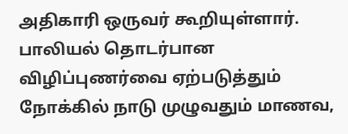அதிகாரி ஒருவர் கூறியுள்ளார்.
பாலியல் தொடர்பான விழிப்புணர்வை ஏற்படுத்தும் நோக்கில் நாடு முழுவதும் மாணவ,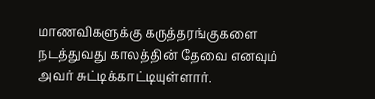மாணவிகளுக்கு கருத்தரங்குகளை நடத்துவது காலத்தின் தேவை எனவும் அவர் சுட்டிக்காட்டியுள்ளார்.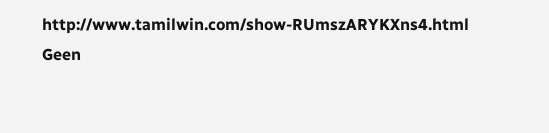http://www.tamilwin.com/show-RUmszARYKXns4.html
Geen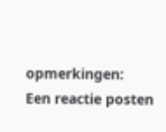opmerkingen:
Een reactie posten